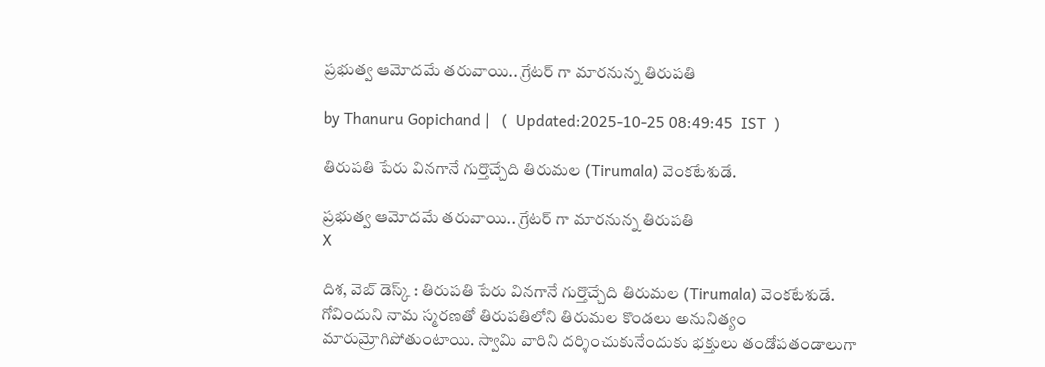ప్రభుత్వ ఆమోదమే తరువాయి.. గ్రేటర్ గా మారనున్న తిరుపతి

by Thanuru Gopichand |   (  Updated:2025-10-25 08:49:45  IST  )

తిరుపతి పేరు వినగానే గుర్తొచ్చేది తిరుమల (Tirumala) వెంకటేశుడే.

ప్రభుత్వ ఆమోదమే తరువాయి.. గ్రేటర్ గా మారనున్న తిరుపతి
X

దిశ, వెబ్ డెస్క్ : తిరుపతి పేరు వినగానే గుర్తొచ్చేది తిరుమల (Tirumala) వెంకటేశుడే. గోవిందుని నామ స్మరణతో తిరుపతిలోని తిరుమల కొండలు అనునిత్యం మారుమ్రోగిపోతుంటాయి. స్వామి వారిని దర్శించుకునేందుకు భక్తులు తండోపతండాలుగా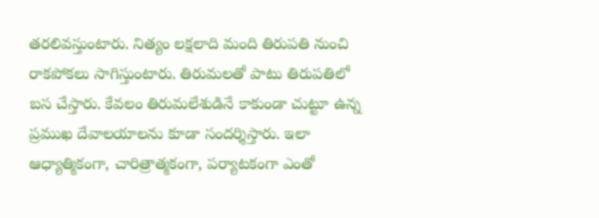తరలివస్తుంటారు. నిత్యం లక్షలాది మంది తిరుపతి నుంచి రాకపోకలు సాగిస్తుంటారు. తిరుమలతో పాటు తిరుపతిలో బస చేస్తారు. కేవలం తిరుమలేశుడినే కాకుండా చుట్టూ ఉన్న ప్రముఖ దేవాలయాలను కూడా సందర్శిస్తారు. ఇలా ఆధ్యాత్మికంగా, చారిత్రాత్మకంగా, పర్యాటకంగా ఎంతో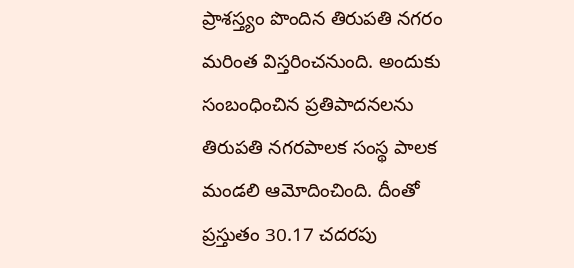ప్రాశస్త్యం పొందిన తిరుపతి నగరం మరింత విస్తరించనుంది. అందుకు సంబంధించిన ప్రతిపాదనలను తిరుపతి నగరపాలక సంస్థ పాలక మండలి ఆమోదించింది. దీంతో ప్రస్తుతం 30.17 చదరపు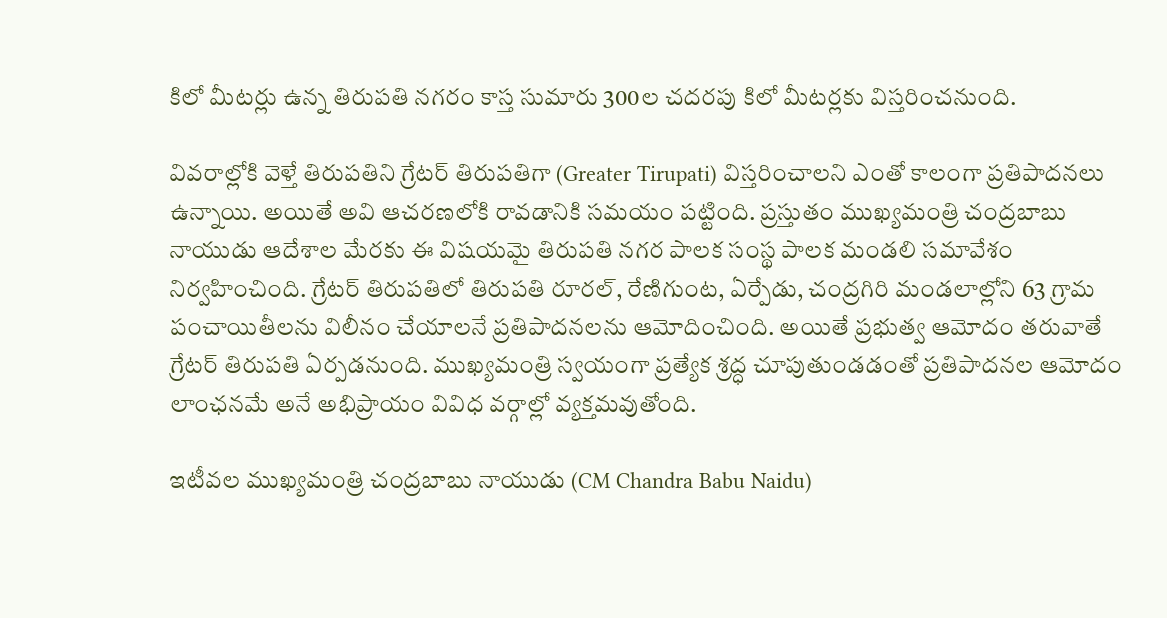కిలో మీటర్లు ఉన్న తిరుపతి నగరం కాస్త సుమారు 300ల చదరపు కిలో మీటర్లకు విస్తరించనుంది.

వివరాల్లోకి వెళ్తే తిరుపతిని గ్రేటర్ తిరుపతిగా (Greater Tirupati) విస్తరించాలని ఎంతో కాలంగా ప్రతిపాదనలు ఉన్నాయి. అయితే అవి ఆచరణలోకి రావడానికి సమయం పట్టింది. ప్రస్తుతం ముఖ్యమంత్రి చంద్రబాబు నాయుడు ఆదేశాల మేరకు ఈ విషయమై తిరుపతి నగర పాలక సంస్థ పాలక మండలి సమావేశం నిర్వహించింది. గ్రేటర్ తిరుపతిలో తిరుపతి రూరల్, రేణిగుంట, ఏర్పేడు, చంద్రగిరి మండలాల్లోని 63 గ్రామ పంచాయితీలను విలీనం చేయాలనే ప్రతిపాదనలను ఆమోదించింది. అయితే ప్రభుత్వ ఆమోదం తరువాతే గ్రేటర్ తిరుపతి ఏర్పడనుంది. ముఖ్యమంత్రి స్వయంగా ప్రత్యేక శ్రద్ధ చూపుతుండడంతో ప్రతిపాదనల ఆమోదం లాంఛనమే అనే అభిప్రాయం వివిధ వర్గాల్లో వ్యక్తమవుతోంది.

ఇటీవల ముఖ్యమంత్రి చంద్రబాబు నాయుడు (CM Chandra Babu Naidu)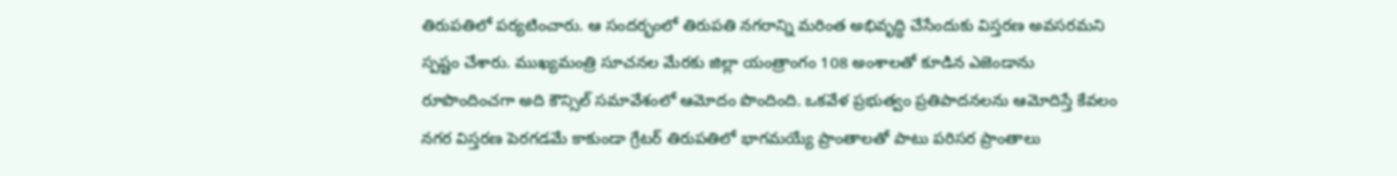తిరుపతిలో పర్యటించారు. ఆ సందర్భంలో తిరుపతి నగరాన్ని మరింత అభివృద్ధి చేసేందుకు విస్తరణ అవసరమని స్పష్టం చేశారు. ముఖ్యమంత్రి సూచనల మేరకు జిల్లా యంత్రాంగం 108 అంశాలతో కూడిన ఎజెండాను రూపొందించగా అది కౌన్సిల్ సమావేశంలో ఆమోదం పొందింది. ఒకవేళ ప్రభుత్వం ప్రతిపాదనలను ఆమోదిస్తే కేవలం నగర విస్తరణ పెరగడమే కాకుండా గ్రేటర్ తిరుపతిలో భాగమయ్యే ప్రాంతాలతో పాటు పరిసర ప్రాంతాలు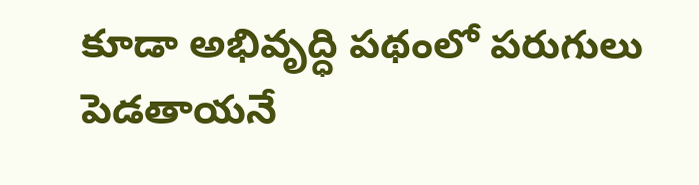కూడా అభివృద్ధి పథంలో పరుగులు పెడతాయనే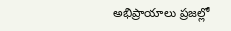అభిప్రాయాలు ప్రజల్లో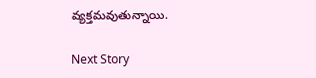వ్యక్తమవుతున్నాయి.

Next Story